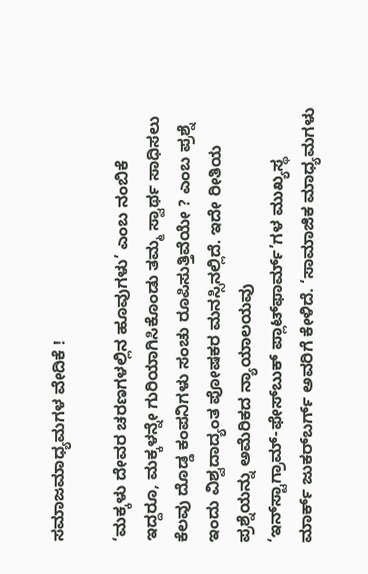ಸಮಾಜಮಾಧ್ಯಮಗಳ ವೇದಿಕೆ !

‘ಮಕ್ಕಳು ದೇವರ ಚರಣಗಳಲ್ಲಿನ ಹೂವುಗಳು’ ಎಂಬ ನಂಬಿಕೆ ಇದ್ದರೂ, ಮಕ್ಕಳನ್ನೇ ಗುರಿಯಾಗಿಸಿಕೊಂಡು ತಮ್ಮ ಸ್ವಾರ್ಥ ಸಾಧಿಸಲು ಕೆಲವು ದೊಡ್ಡ ಕಂಪನಿಗಳು ಸಂಚು ರೂಪಿಸುತ್ತಿವೆಯೇ ? ಎಂಬ ಪ್ರಶ್ನೆ ಇಂದು ವಿಶ್ವದಾದ್ಯಂತ ಪೋಷಕರ ಮನಸ್ಸಿನಲ್ಲಿದೆ. ಇದೇ ರೀತಿಯ ಪ್ರಶ್ನೆಯನ್ನು ಅಮೆರಿಕದ ನ್ಯಾಯಾಲಯವು ‘ಇನ್‌ಸ್ಟಾಗ್ರಾಮ್‌-ಫೇಸ್‌ಬುಕ್‌ ಪ್ಲಾಟ್‌ಫಾರ್ಮ್‌’ಗಳ ಮುಖ್ಯಸ್ಥ ಮಾರ್ಕ್ ಜುಕರ್‌ಬರ್ಗ್ ಅವರಿಗೆ ಕೇಳಿದೆ. ‘ಸಾಮಾಜಿಕ ಮಾಧ್ಯಮಗಳು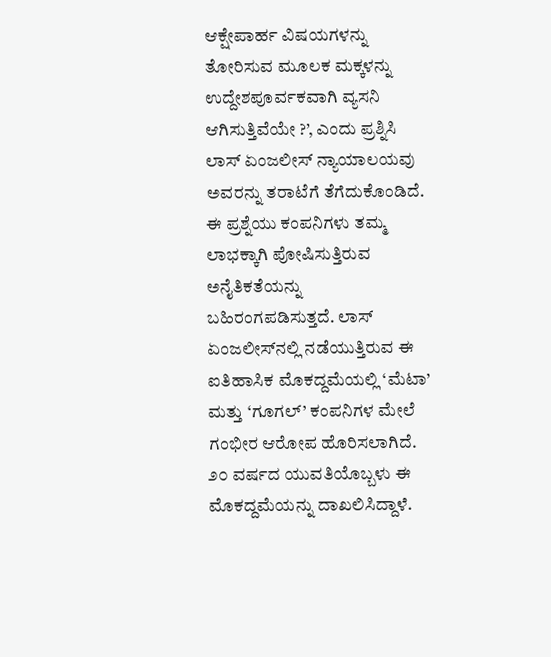ಆಕ್ಷೇಪಾರ್ಹ ವಿಷಯಗಳನ್ನು ತೋರಿಸುವ ಮೂಲಕ ಮಕ್ಕಳನ್ನು ಉದ್ದೇಶಪೂರ್ವಕವಾಗಿ ವ್ಯಸನಿ ಆಗಿಸುತ್ತಿವೆಯೇ ?’, ಎಂದು ಪ್ರಶ್ನಿಸಿ ಲಾಸ್‌ ಏಂಜಲೀಸ್‌ ನ್ಯಾಯಾಲಯವು ಅವರನ್ನು ತರಾಟೆಗೆ ತೆಗೆದುಕೊಂಡಿದೆ. ಈ ಪ್ರಶ್ನೆಯು ಕಂಪನಿಗಳು ತಮ್ಮ ಲಾಭಕ್ಕಾಗಿ ಪೋಷಿಸುತ್ತಿರುವ ಅನೈತಿಕತೆಯನ್ನು ಬಹಿರಂಗಪಡಿಸುತ್ತದೆ. ಲಾಸ್‌ ಏಂಜಲೀಸ್‌ನಲ್ಲಿ ನಡೆಯುತ್ತಿರುವ ಈ ಐತಿಹಾಸಿಕ ಮೊಕದ್ದಮೆಯಲ್ಲಿ ‘ಮೆಟಾ’ ಮತ್ತು ‘ಗೂಗಲ್’ ಕಂಪನಿಗಳ ಮೇಲೆ ಗಂಭೀರ ಆರೋಪ ಹೊರಿಸಲಾಗಿದೆ. ೨೦ ವರ್ಷದ ಯುವತಿಯೊಬ್ಬಳು ಈ ಮೊಕದ್ದಮೆಯನ್ನು ದಾಖಲಿಸಿದ್ದಾಳೆ.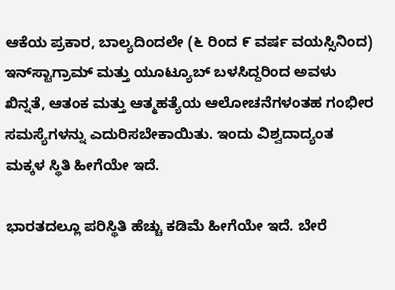ಆಕೆಯ ಪ್ರಕಾರ, ಬಾಲ್ಯದಿಂದಲೇ (೬ ರಿಂದ ೯ ವರ್ಷ ವಯಸ್ಸಿನಿಂದ) ಇನ್‌ಸ್ಟಾಗ್ರಾಮ್‌ ಮತ್ತು ಯೂಟ್ಯೂಬ್‌ ಬಳಸಿದ್ದರಿಂದ ಅವಳು ಖಿನ್ನತೆ, ಆತಂಕ ಮತ್ತು ಆತ್ಮಹತ್ಯೆಯ ಆಲೋಚನೆಗಳಂತಹ ಗಂಭೀರ ಸಮಸ್ಯೆಗಳನ್ನು ಎದುರಿಸಬೇಕಾಯಿತು. ಇಂದು ವಿಶ್ವದಾದ್ಯಂತ ಮಕ್ಕಳ ಸ್ಥಿತಿ ಹೀಗೆಯೇ ಇದೆ.

ಭಾರತದಲ್ಲೂ ಪರಿಸ್ಥಿತಿ ಹೆಚ್ಚು ಕಡಿಮೆ ಹೀಗೆಯೇ ಇದೆ. ಬೇರೆ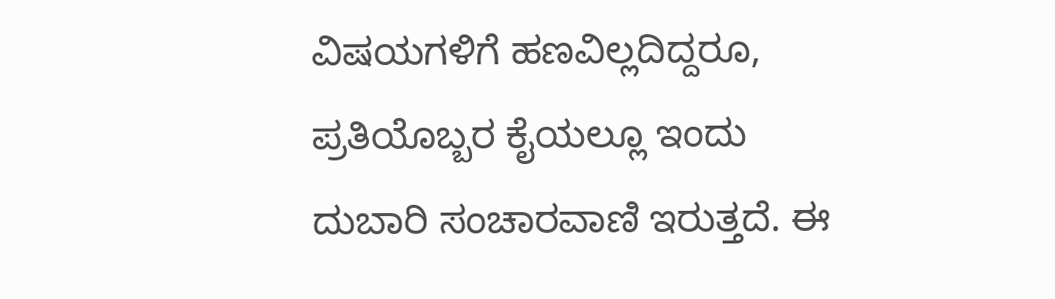ವಿಷಯಗಳಿಗೆ ಹಣವಿಲ್ಲದಿದ್ದರೂ, ಪ್ರತಿಯೊಬ್ಬರ ಕೈಯಲ್ಲೂ ಇಂದು ದುಬಾರಿ ಸಂಚಾರವಾಣಿ ಇರುತ್ತದೆ. ಈ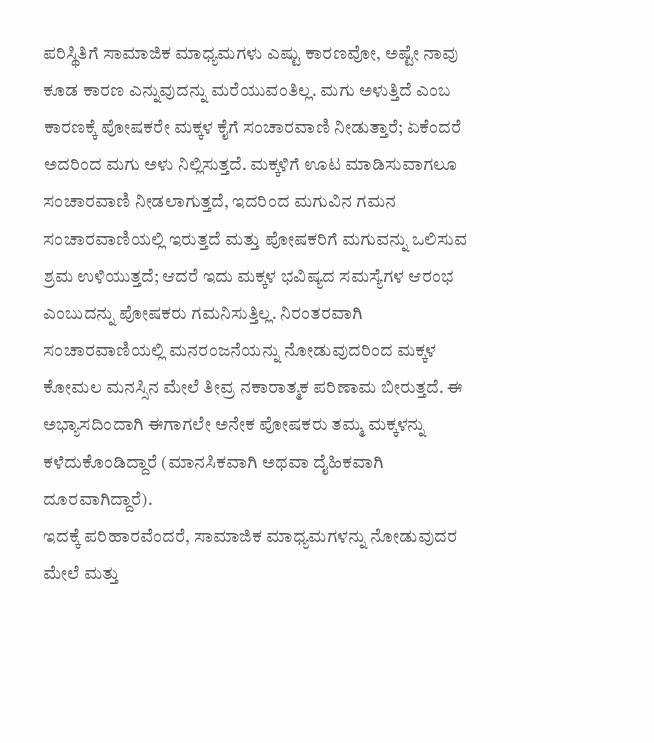ಪರಿಸ್ಥಿತಿಗೆ ಸಾಮಾಜಿಕ ಮಾಧ್ಯಮಗಳು ಎಷ್ಟು ಕಾರಣವೋ, ಅಷ್ಟೇ ನಾವು ಕೂಡ ಕಾರಣ ಎನ್ನುವುದನ್ನು ಮರೆಯುವಂತಿಲ್ಲ. ಮಗು ಅಳುತ್ತಿದೆ ಎಂಬ ಕಾರಣಕ್ಕೆ ಪೋಷಕರೇ ಮಕ್ಕಳ ಕೈಗೆ ಸಂಚಾರವಾಣಿ ನೀಡುತ್ತಾರೆ; ಏಕೆಂದರೆ ಅದರಿಂದ ಮಗು ಅಳು ನಿಲ್ಲಿಸುತ್ತದೆ. ಮಕ್ಕಳಿಗೆ ಊಟ ಮಾಡಿಸುವಾಗಲೂ ಸಂಚಾರವಾಣಿ ನೀಡಲಾಗುತ್ತದೆ, ಇದರಿಂದ ಮಗುವಿನ ಗಮನ ಸಂಚಾರವಾಣಿಯಲ್ಲಿ ಇರುತ್ತದೆ ಮತ್ತು ಪೋಷಕರಿಗೆ ಮಗುವನ್ನು ಒಲಿಸುವ ಶ್ರಮ ಉಳಿಯುತ್ತದೆ; ಆದರೆ ಇದು ಮಕ್ಕಳ ಭವಿಷ್ಯದ ಸಮಸ್ಯೆಗಳ ಆರಂಭ ಎಂಬುದನ್ನು ಪೋಷಕರು ಗಮನಿಸುತ್ತಿಲ್ಲ. ನಿರಂತರವಾಗಿ ಸಂಚಾರವಾಣಿಯಲ್ಲಿ ಮನರಂಜನೆಯನ್ನು ನೋಡುವುದರಿಂದ ಮಕ್ಕಳ ಕೋಮಲ ಮನಸ್ಸಿನ ಮೇಲೆ ತೀವ್ರ ನಕಾರಾತ್ಮಕ ಪರಿಣಾಮ ಬೀರುತ್ತದೆ. ಈ ಅಭ್ಯಾಸದಿಂದಾಗಿ ಈಗಾಗಲೇ ಅನೇಕ ಪೋಷಕರು ತಮ್ಮ ಮಕ್ಕಳನ್ನು ಕಳೆದುಕೊಂಡಿದ್ದಾರೆ (ಮಾನಸಿಕವಾಗಿ ಅಥವಾ ದೈಹಿಕವಾಗಿ ದೂರವಾಗಿದ್ದಾರೆ).
ಇದಕ್ಕೆ ಪರಿಹಾರವೆಂದರೆ, ಸಾಮಾಜಿಕ ಮಾಧ್ಯಮಗಳನ್ನು ನೋಡುವುದರ ಮೇಲೆ ಮತ್ತು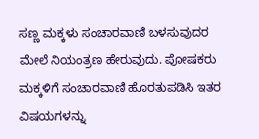ಸಣ್ಣ ಮಕ್ಕಳು ಸಂಚಾರವಾಣಿ ಬಳಸುವುದರ ಮೇಲೆ ನಿಯಂತ್ರಣ ಹೇರುವುದು. ಪೋಷಕರು ಮಕ್ಕಳಿಗೆ ಸಂಚಾರವಾಣಿ ಹೊರತುಪಡಿಸಿ ಇತರ ವಿಷಯಗಳನ್ನು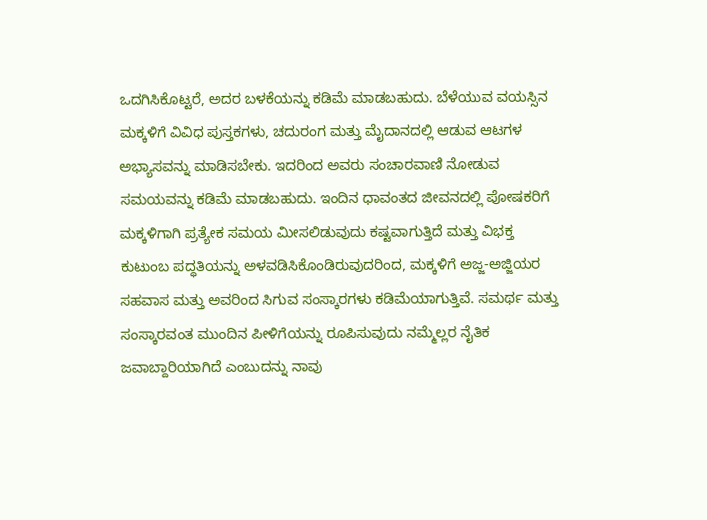ಒದಗಿಸಿಕೊಟ್ಟರೆ, ಅದರ ಬಳಕೆಯನ್ನು ಕಡಿಮೆ ಮಾಡಬಹುದು. ಬೆಳೆಯುವ ವಯಸ್ಸಿನ ಮಕ್ಕಳಿಗೆ ವಿವಿಧ ಪುಸ್ತಕಗಳು, ಚದುರಂಗ ಮತ್ತು ಮೈದಾನದಲ್ಲಿ ಆಡುವ ಆಟಗಳ ಅಭ್ಯಾಸವನ್ನು ಮಾಡಿಸಬೇಕು. ಇದರಿಂದ ಅವರು ಸಂಚಾರವಾಣಿ ನೋಡುವ ಸಮಯವನ್ನು ಕಡಿಮೆ ಮಾಡಬಹುದು. ಇಂದಿನ ಧಾವಂತದ ಜೀವನದಲ್ಲಿ ಪೋಷಕರಿಗೆ ಮಕ್ಕಳಿಗಾಗಿ ಪ್ರತ್ಯೇಕ ಸಮಯ ಮೀಸಲಿಡುವುದು ಕಷ್ಟವಾಗುತ್ತಿದೆ ಮತ್ತು ವಿಭಕ್ತ ಕುಟುಂಬ ಪದ್ಧತಿಯನ್ನು ಅಳವಡಿಸಿಕೊಂಡಿರುವುದರಿಂದ, ಮಕ್ಕಳಿಗೆ ಅಜ್ಜ-ಅಜ್ಜಿಯರ ಸಹವಾಸ ಮತ್ತು ಅವರಿಂದ ಸಿಗುವ ಸಂಸ್ಕಾರಗಳು ಕಡಿಮೆಯಾಗುತ್ತಿವೆ. ಸಮರ್ಥ ಮತ್ತು ಸಂಸ್ಕಾರವಂತ ಮುಂದಿನ ಪೀಳಿಗೆಯನ್ನು ರೂಪಿಸುವುದು ನಮ್ಮೆಲ್ಲರ ನೈತಿಕ ಜವಾಬ್ದಾರಿಯಾಗಿದೆ ಎಂಬುದನ್ನು ನಾವು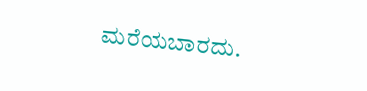ಮರೆಯಬಾರದು.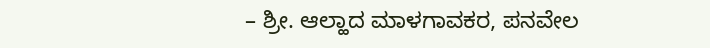– ಶ್ರೀ. ಆಲ್ಹಾದ ಮಾಳಗಾವಕರ, ಪನವೇಲ